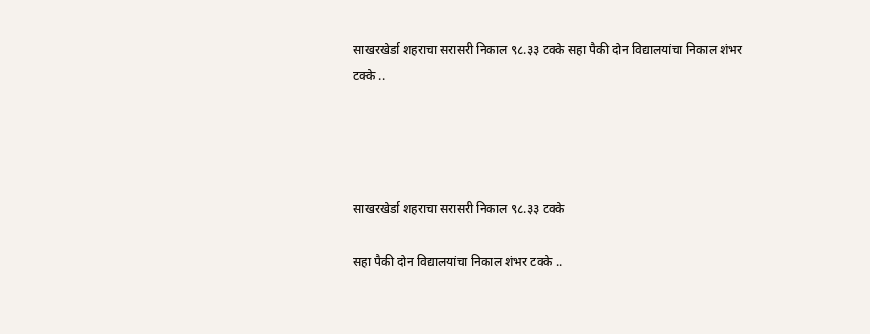साखरखेर्डा शहराचा सरासरी निकाल ९८.३३ टक्के सहा पैकी दोन विद्यालयांचा निकाल शंभर टक्के ..




साखरखेर्डा शहराचा सरासरी निकाल ९८.३३ टक्के

सहा पैकी दोन विद्यालयांचा निकाल शंभर टक्के ..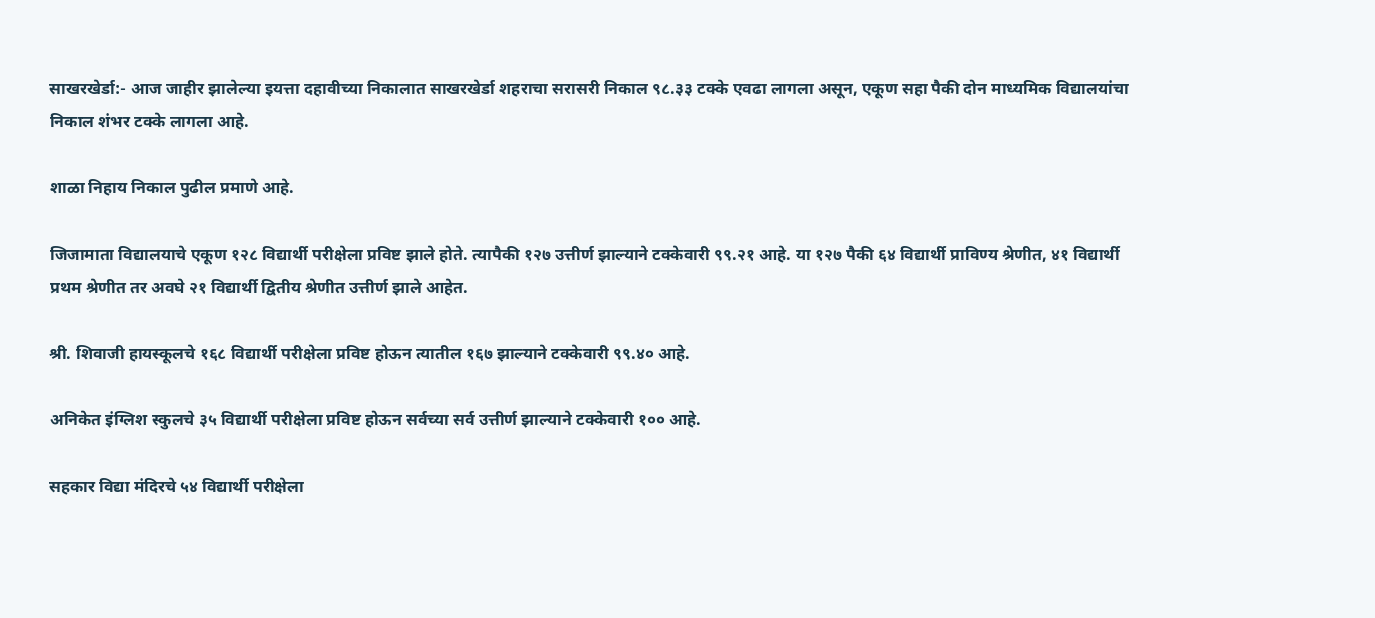साखरखेर्डा:- आज जाहीर झालेल्या इयत्ता दहावीच्या निकालात साखरखेर्डा शहराचा सरासरी निकाल ९८.३३ टक्के एवढा लागला असून, एकूण सहा पैकी दोन माध्यमिक विद्यालयांचा निकाल शंभर टक्के लागला आहे.

शाळा निहाय निकाल पुढील प्रमाणे आहे.

जिजामाता विद्यालयाचे एकूण १२८ विद्यार्थी परीक्षेला प्रविष्ट झाले होते. त्यापैकी १२७ उत्तीर्ण झाल्याने टक्केवारी ९९.२१ आहे. या १२७ पैकी ६४ विद्यार्थी प्राविण्य श्रेणीत, ४१ विद्यार्थी प्रथम श्रेणीत तर अवघे २१ विद्यार्थी द्वितीय श्रेणीत उत्तीर्ण झाले आहेत.

श्री. शिवाजी हायस्कूलचे १६८ विद्यार्थी परीक्षेला प्रविष्ट होऊन त्यातील १६७ झाल्याने टक्केवारी ९९.४० आहे.

अनिकेत इंग्लिश स्कुलचे ३५ विद्यार्थी परीक्षेला प्रविष्ट होऊन सर्वच्या सर्व उत्तीर्ण झाल्याने टक्केवारी १०० आहे.

सहकार विद्या मंदिरचे ५४ विद्यार्थी परीक्षेला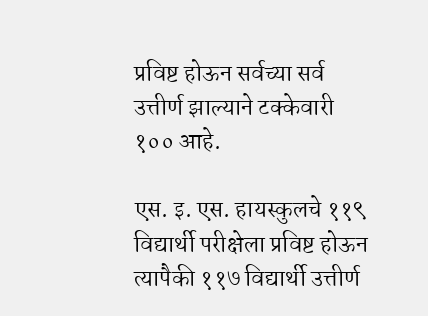प्रविष्ट होऊन सर्वच्या सर्व उत्तीर्ण झाल्याने टक्केवारी १०० आहे.

एस. इ. एस. हायस्कुलचे ११९ विद्यार्थी परीक्षेला प्रविष्ट होऊन त्यापैकी ११७ विद्यार्थी उत्तीर्ण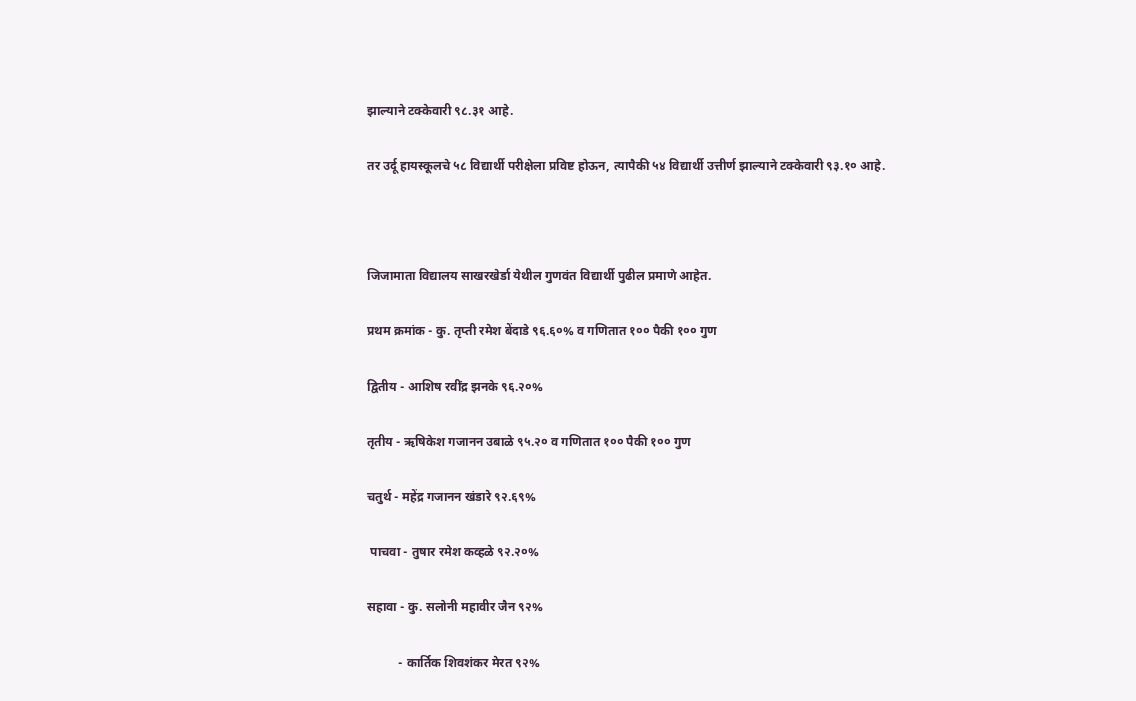झाल्याने टक्केवारी ९८.३१ आहे.

तर उर्दू हायस्कूलचे ५८ विद्यार्थी परीक्षेला प्रविष्ट होऊन, त्यापैकी ५४ विद्यार्थी उत्तीर्ण झाल्याने टक्केवारी ९३.१० आहे.



जिजामाता विद्यालय साखरखेर्डा येथील गुणवंत विद्यार्थी पुढील प्रमाणे आहेत.

प्रथम क्रमांक - कु. तृप्ती रमेश बेंदाडे ९६.६०% व गणितात १०० पैकी १०० गुण

द्वितीय - आशिष रवींद्र झनके ९६.२०%

तृतीय - ऋषिकेश गजानन उबाळे ९५.२० व गणितात १०० पैकी १०० गुण

चतुर्थ - महेंद्र गजानन खंडारे ९२.६९%

 पाचवा - तुषार रमेश कव्हळे ९२.२०%

सहावा - कु. सलोनी महावीर जैन ९२%

          - कार्तिक शिवशंकर मेरत ९२%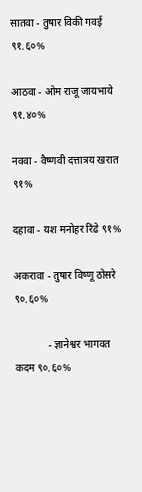सातवा - तुषार विकी गवई ९१.६०%

आठवा - ओम राजू जायभाये ९१.४०%

नववा - वैष्णवी दत्तात्रय खरात ९१%

दहावा - यश मनोहर रिंढे ९१%

अकरावा - तुषार विष्णू ठोसरे ९०.६०%

             - ज्ञानेश्वर भागवत कदम ९०.६०%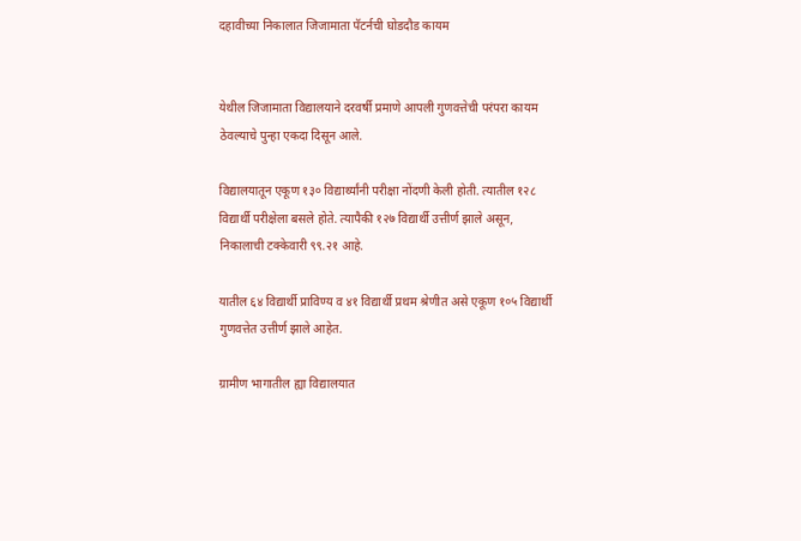दहावीच्या निकालात जिजामाता पॅटर्नची घोडदौड कायम


येथील जिजामाता विद्यालयाने दरवर्षी प्रमाणे आपली गुणवत्तेची परंपरा कायम ठेवल्याचे पुन्हा एकदा दिसून आले.

विद्यालयातून एकूण १३० विद्यार्थ्यांनी परीक्षा नोंदणी केली होती. त्यातील १२८ विद्यार्थी परीक्षेला बसले होते. त्यापैकी १२७ विद्यार्थी उत्तीर्ण झाले असून, निकालाची टक्केवारी ९९.२१ आहे.

यातील ६४ विद्यार्थी प्राविण्य व ४१ विद्यार्थी प्रथम श्रेणीत असे एकूण १०५ विद्यार्थी गुणवत्तेत उत्तीर्ण झाले आहेत.

ग्रामीण भागातील ह्या विद्यालयात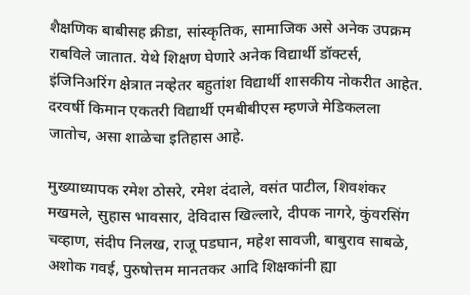शैक्षणिक बाबीसह क्रीडा, सांस्कृतिक, सामाजिक असे अनेक उपक्रम राबविले जातात. येथे शिक्षण घेणारे अनेक विद्यार्थी डॉक्टर्स, इंजिनिअरिंग क्षेत्रात नव्हेतर बहुतांश विद्यार्थी शासकीय नोकरीत आहेत. दरवर्षी किमान एकतरी विद्यार्थी एमबीबीएस म्हणजे मेडिकलला जातोच, असा शाळेचा इतिहास आहे.

मुख्याध्यापक रमेश ठोसरे, रमेश दंदाले, वसंत पाटील, शिवशंकर मखमले, सुहास भावसार, देविदास खिल्लारे, दीपक नागरे, कुंवरसिंग चव्हाण, संदीप निलख, राजू पडघान, महेश सावजी, बाबुराव साबळे, अशोक गवई, पुरुषोत्तम मानतकर आदि शिक्षकांनी ह्या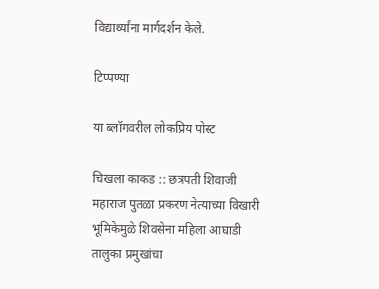विद्यार्थ्यांना मार्गदर्शन केले.

टिप्पण्या

या ब्लॉगवरील लोकप्रिय पोस्ट

चिखला काकड :: छत्रपती शिवाजी महाराज पुतळा प्रकरण नेत्याच्या विखारी भूमिकेमुळे शिवसेना महिला आघाडी तालुका प्रमुखांचा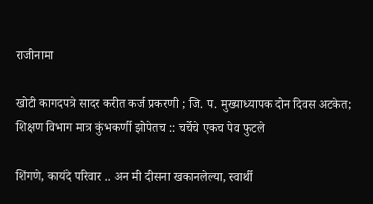राजीनामा

खोटी कागदपत्रे सादर करीत कर्ज प्रकरणी ; जि. प. मुख्याध्यापक दोन दिवस अटकेत; शिक्षण विभाग मात्र कुंभकर्णी झोपेतच :: चर्चेचे एकच पेव फुटले

शिंगणे, कायंदे परिवार .. अन मी दीसना खकानलेल्या, स्वार्थी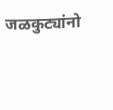जळकुट्यांनो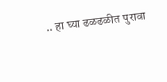.. हा घ्या ढळढळीत पुरावा